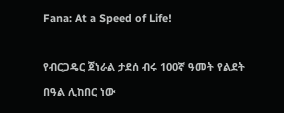Fana: At a Speed of Life!

የብርጋዴር ጀነራል ታደሰ ብሩ 100ኛ ዓመት የልደት በዓል ሊከበር ነው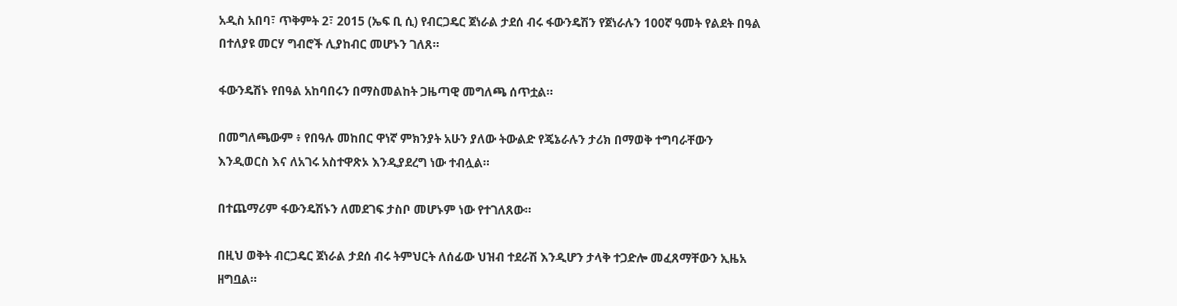አዲስ አበባ፣ ጥቅምት 2፣ 2015 (ኤፍ ቢ ሲ) የብርጋዴር ጀነራል ታደሰ ብሩ ፋውንዴሽን የጀነራሉን 100ኛ ዓመት የልደት በዓል በተለያዩ መርሃ ግብሮች ሊያከብር መሆኑን ገለጸ።

ፋውንዴሽኑ የበዓል አከባበሩን በማስመልከት ጋዜጣዊ መግለጫ ሰጥቷል።

በመግለጫውም ፥ የበዓሉ መከበር ዋነኛ ምክንያት አሁን ያለው ትውልድ የጄኔራሉን ታሪክ በማወቅ ተግባራቸውን እንዲወርስ እና ለአገሩ አስተዋጽኦ እንዲያደረግ ነው ተብሏል።

በተጨማሪም ፋውንዴሽኑን ለመደገፍ ታስቦ መሆኑም ነው የተገለጸው።

በዚህ ወቅት ብርጋዴር ጀነራል ታደሰ ብሩ ትምህርት ለሰፊው ህዝብ ተደራሽ እንዲሆን ታላቅ ተጋድሎ መፈጸማቸውን ኢዜአ ዘግቧል።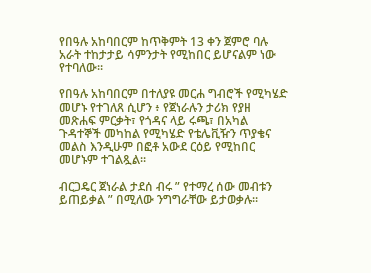የበዓሉ አከባበርም ከጥቅምት 13 ቀን ጀምሮ ባሉ አራት ተከታታይ ሳምንታት የሚከበር ይሆናልም ነው የተባለው።

የበዓሉ አከባበርም በተለያዩ መርሐ ግብሮች የሚካሄድ መሆኑ የተገለጸ ሲሆን ፥ የጀነራሉን ታሪክ የያዘ መጽሐፍ ምርቃት፣ የጎዳና ላይ ሩጫ፣ በአካል ጉዳተኞች መካከል የሚካሄድ የቴሌቪዥን ጥያቄና መልስ እንዲሁም በፎቶ አውደ ርዕይ የሚከበር መሆኑም ተገልጿል።

ብርጋዴር ጀነራል ታደሰ ብሩ ” የተማረ ሰው መብቱን ይጠይቃል ” በሚለው ንግግራቸው ይታወቃሉ።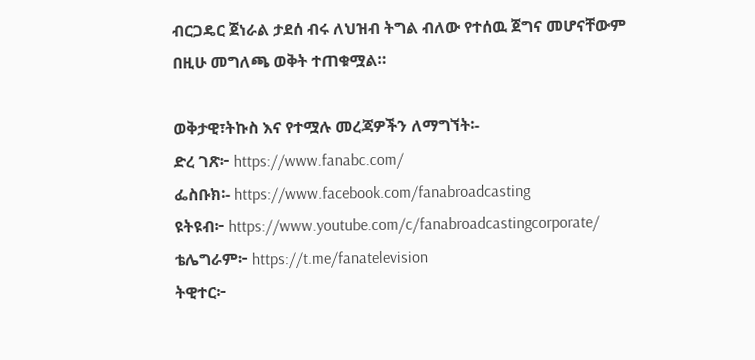ብርጋዴር ጀነራል ታደሰ ብሩ ለህዝብ ትግል ብለው የተሰዉ ጀግና መሆናቸውም በዚሁ መግለጫ ወቅት ተጠቁሟል።

ወቅታዊ፣ትኩስ እና የተሟሉ መረጃዎችን ለማግኘት፡-
ድረ ገጽ፦ https://www.fanabc.com/
ፌስቡክ፡- https://www.facebook.com/fanabroadcasting
ዩትዩብ፦ https://www.youtube.com/c/fanabroadcastingcorporate/
ቴሌግራም፦ https://t.me/fanatelevision
ትዊተር፦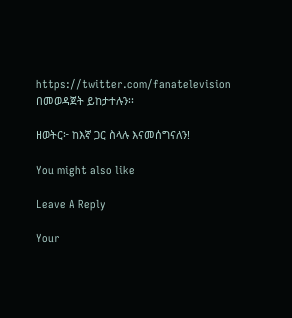https://twitter.com/fanatelevision በመወዳጀት ይከታተሉን፡፡

ዘወትር፦ ከእኛ ጋር ስላሉ እናመሰግናለን!

You might also like

Leave A Reply

Your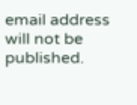email address will not be published.